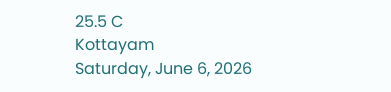25.5 C
Kottayam
Saturday, June 6, 2026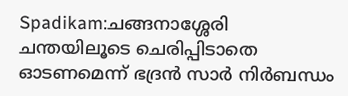Spadikam:ചങ്ങനാശ്ശേരി ചന്തയിലൂടെ ചെരിപ്പിടാതെ ഓടണമെന്ന് ഭദ്രൻ സാർ നിർബന്ധം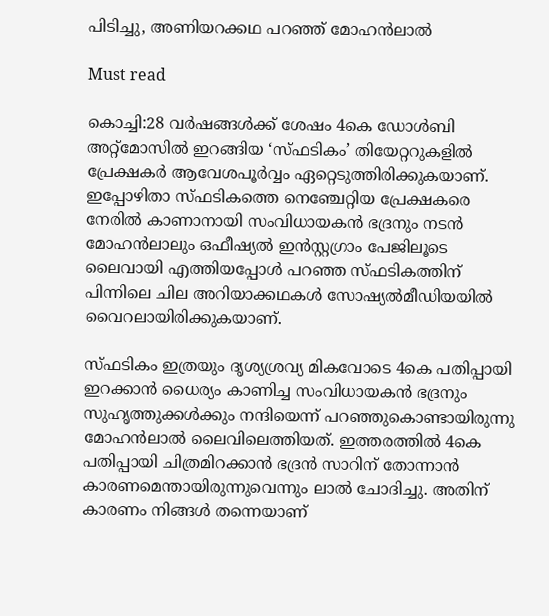പിടിച്ചു, അണിയറക്കഥ പറഞ്ഞ് മോഹൻലാൽ

Must read

കൊച്ചി:28 വർഷങ്ങൾക്ക് ശേഷം 4കെ ഡോൾബി അറ്റ്‍മോസിൽ ഇറങ്ങിയ ‘സ്ഫടികം’ തിയേറ്ററുകളിൽ പ്രേക്ഷകർ ആവേശപൂർവ്വം ഏറ്റെടുത്തിരിക്കുകയാണ്. ഇപ്പോഴിതാ സ്ഫടികത്തെ നെഞ്ചേറ്റിയ പ്രേക്ഷകരെ നേരിൽ കാണാനായി സംവിധായകൻ ഭദ്രനും നടൻ മോഹൻലാലും ഒഫീഷ്യൽ ഇൻസ്റ്റഗ്രാം പേജിലൂടെ ലൈവായി എത്തിയപ്പോൾ പറഞ്ഞ സ്ഫടികത്തിന് പിന്നിലെ ചില അറിയാക്കഥകൾ സോഷ്യൽമീഡിയയിൽ വൈറലായിരിക്കുകയാണ്.

സ്ഫടികം ഇത്രയും ദൃശ്യശ്രവ്യ മികവോടെ 4കെ പതിപ്പായി ഇറക്കാൻ ധൈര്യം കാണിച്ച സംവിധായകൻ ഭദ്രനും സുഹൃത്തുക്കൾക്കും നന്ദിയെന്ന് പറഞ്ഞുകൊണ്ടായിരുന്നു മോഹൻലാൽ ലൈവിലെത്തിയത്. ഇത്തരത്തിൽ 4കെ പതിപ്പായി ചിത്രമിറക്കാൻ ഭദ്രൻ സാറിന് തോന്നാൻ കാരണമെന്തായിരുന്നുവെന്നും ലാൽ ചോദിച്ചു. അതിന് കാരണം നിങ്ങൾ തന്നെയാണ്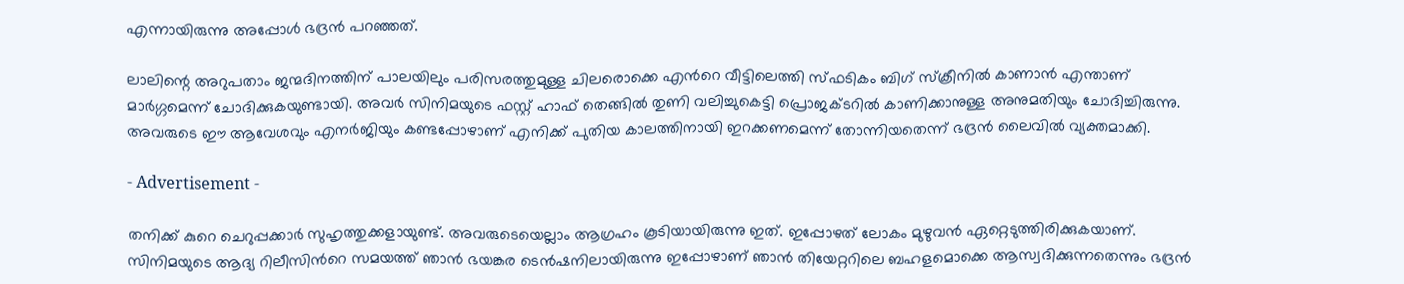എന്നായിരുന്നു അപ്പോൾ ഭദ്രൻ പറഞ്ഞത്.

ലാലിന്റെ അറുപതാം ജന്മദിനത്തിന് പാലയിലും പരിസരത്തുമുള്ള ചിലരൊക്കെ എൻറെ വീട്ടിലെത്തി സ്ഫടികം ബിഗ് സ്ക്രീനിൽ കാണാൻ എന്താണ് മാർഗ്ഗമെന്ന് ചോദിക്കുകയുണ്ടായി. അവർ സിനിമയുടെ ഫസ്റ്റ് ഹാഫ് തെങ്ങിൽ തുണി വലിച്ചുകെട്ടി പ്രൊജക്ടറിൽ കാണിക്കാനുള്ള അനുമതിയും ചോദിച്ചിരുന്നു. അവരുടെ ഈ ആവേശവും എനർജിയും കണ്ടപ്പോഴാണ് എനിക്ക് പുതിയ കാലത്തിനായി ഇറക്കണമെന്ന് തോന്നിയതെന്ന് ഭദ്രൻ ലൈവിൽ വ്യക്തമാക്കി.

- Advertisement -

തനിക്ക് കുറെ ചെറുപ്പക്കാർ സുഹൃത്തുക്കളായുണ്ട്. അവരുടെയെല്ലാം ആഗ്രഹം കൂടിയായിരുന്നു ഇത്. ഇപ്പോഴത് ലോകം മുഴുവൻ ഏറ്റെടുത്തിരിക്കുകയാണ്. സിനിമയുടെ ആദ്യ റിലീസിൻറെ സമയത്ത് ഞാൻ ഭയങ്കര ടെൻഷനിലായിരുന്നു ഇപ്പോഴാണ് ഞാൻ തിയേറ്ററിലെ ബഹളമൊക്കെ ആസ്വദിക്കുന്നതെന്നും ഭദ്രൻ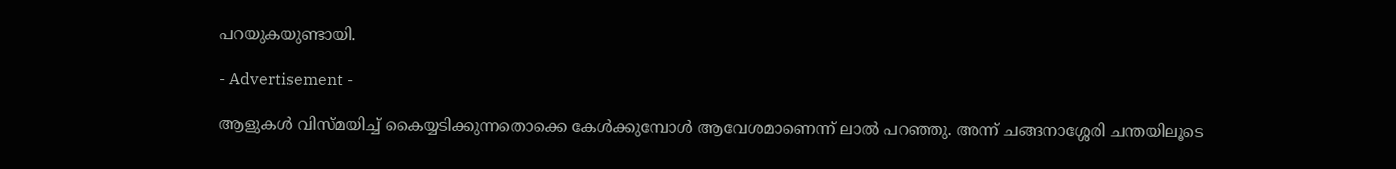പറയുകയുണ്ടായി.

- Advertisement -

ആളുകൾ വിസ്മയിച്ച് കൈയ്യടിക്കുന്നതൊക്കെ കേൾക്കുമ്പോൾ ആവേശമാണെന്ന് ലാൽ പറഞ്ഞു. അന്ന് ചങ്ങനാശ്ശേരി ചന്തയിലൂടെ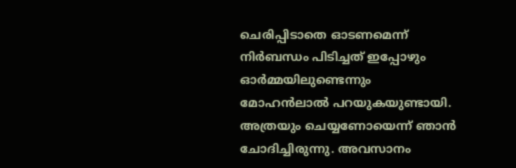ചെരിപ്പിടാതെ ഓടണമെന്ന് നിർബന്ധം പിടിച്ചത് ഇപ്പോഴും ഓർമ്മയിലുണ്ടെന്നും മോഹൻലാൽ പറയുകയുണ്ടായി. അത്രയും ചെയ്യണോയെന്ന് ഞാൻ ചോദിച്ചിരുന്നു. അവസാനം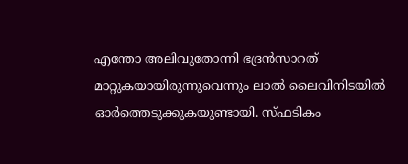എന്തോ അലിവുതോന്നി ഭദ്രൻസാറത് മാറ്റുകയായിരുന്നുവെന്നും ലാൽ ലൈവിനിടയിൽ ഓർത്തെടുക്കുകയുണ്ടായി. സ്ഫടികം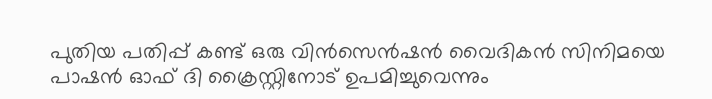പുതിയ പതിപ്പ് കണ്ട് ഒരു വിൻസെൻഷൻ വൈദികൻ സിനിമയെ പാഷൻ ഓഫ് ദി ക്രൈസ്റ്റിനോട് ഉപമിച്ചുവെന്നും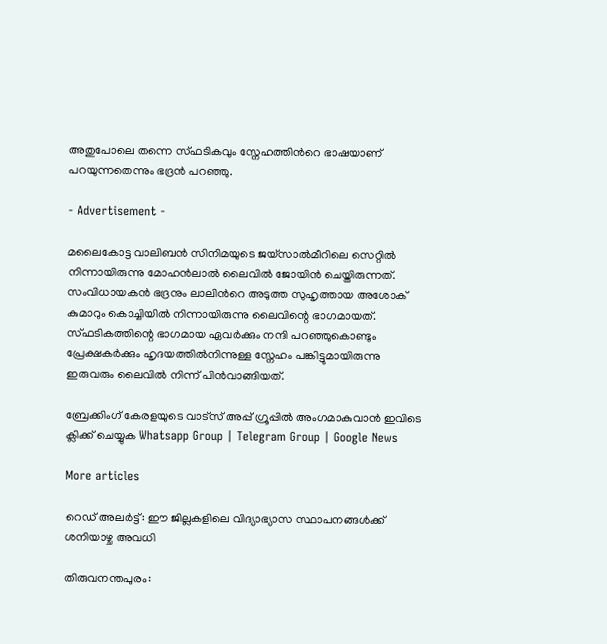അതുപോലെ തന്നെ സ്ഫടികവും സ്നേഹത്തിൻറെ ഭാഷയാണ് പറയുന്നതെന്നും ഭദ്രൻ പറഞ്ഞു.

- Advertisement -

മലൈകോട്ട വാലിബൻ സിനിമയുടെ ജയ്സാൽമീറിലെ സെറ്റിൽ നിന്നായിരുന്നു മോഹൻലാൽ ലൈവിൽ ജോയിൻ ചെയ്തിരുന്നത്. സംവിധായകൻ ഭദ്രനും ലാലിൻറെ അടുത്ത സുഹൃത്തായ അശോക് കുമാറും കൊച്ചിയിൽ നിന്നായിരുന്നു ലൈവിന്റെ ഭാഗമായത്. സ്ഫടികത്തിന്റെ ഭാഗമായ ഏവർക്കും നന്ദി പറഞ്ഞുകൊണ്ടും പ്രേക്ഷകർക്കും ഹൃദയത്തിൽനിന്നുള്ള സ്നേഹം പങ്കിട്ടുമായിരുന്നു ഇരുവരും ലൈവിൽ നിന്ന് പിൻവാങ്ങിയത്.

ബ്രേക്കിംഗ് കേരളയുടെ വാട്സ് അപ്പ് ഗ്രൂപ്പിൽ അംഗമാകുവാൻ ഇവിടെ ക്ലിക്ക് ചെയ്യുക Whatsapp Group | Telegram Group | Google News

More articles

റെഡ് അലർട്ട്: ഈ ജില്ലകളിലെ വിദ്യാഭ്യാസ സ്ഥാപനങ്ങൾക്ക് ശനിയാഴ്ച അവധി

തിരുവനന്തപുരം: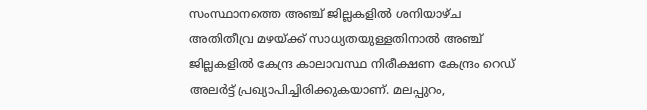സംസ്ഥാനത്തെ അഞ്ച് ജില്ലകളിൽ ശനിയാഴ്ച അതിതീവ്ര മഴയ്ക്ക് സാധ്യതയുള്ളതിനാൽ അഞ്ച് ജില്ലകളിൽ കേന്ദ്ര കാലാവസ്ഥ നിരീക്ഷണ കേന്ദ്രം റെഡ് അലർട്ട് പ്രഖ്യാപിച്ചിരിക്കുകയാണ്. മലപ്പുറം,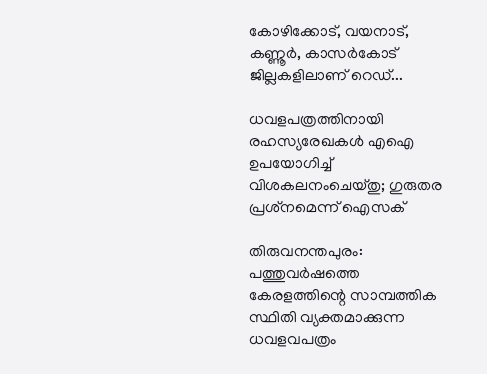കോഴിക്കോട്, വയനാട്, കണ്ണൂർ, കാസർകോട് ജില്ലകളിലാണ് റെഡ്...

ധവളപത്രത്തിനായി രഹസ്യരേഖകൾ എഐ ഉപയോഗിച്ച് വിശകലനംചെയ്തു; ഗുരുതര പ്രശ്‌നമെന്ന് ഐസക്

തിരുവനന്തപുരം: പത്തുവർഷത്തെ കേരളത്തിന്റെ സാമ്പത്തിക സ്ഥിതി വ്യക്തമാക്കുന്ന ധവളവപത്രം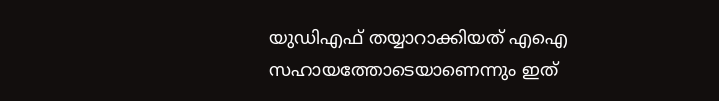യുഡിഎഫ് തയ്യാറാക്കിയത് എഐ സഹായത്തോടെയാണെന്നും ഇത്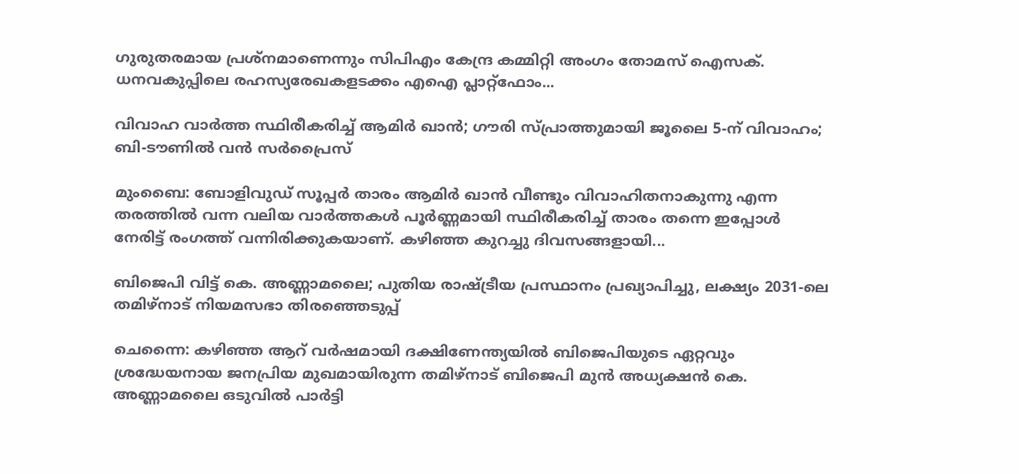ഗുരുതരമായ പ്രശ്‌നമാണെന്നും സിപിഎം കേന്ദ്ര കമ്മിറ്റി അംഗം തോമസ് ഐസക്. ധനവകുപ്പിലെ രഹസ്യരേഖകളടക്കം എഐ പ്ലാറ്റ്‌ഫോം...

വിവാഹ വാർത്ത സ്ഥിരീകരിച്ച് ആമിർ ഖാൻ; ഗൗരി സ്പ്രാത്തുമായി ജൂലൈ 5-ന് വിവാഹം; ബി-ടൗണിൽ വൻ സർപ്രൈസ്

മുംബൈ: ബോളിവുഡ് സൂപ്പർ താരം ആമിർ ഖാൻ വീണ്ടും വിവാഹിതനാകുന്നു എന്ന തരത്തിൽ വന്ന വലിയ വാർത്തകൾ പൂർണ്ണമായി സ്ഥിരീകരിച്ച് താരം തന്നെ ഇപ്പോൾ നേരിട്ട് രംഗത്ത് വന്നിരിക്കുകയാണ്. കഴിഞ്ഞ കുറച്ചു ദിവസങ്ങളായി...

ബിജെപി വിട്ട് കെ. അണ്ണാമലൈ; പുതിയ രാഷ്ട്രീയ പ്രസ്ഥാനം പ്രഖ്യാപിച്ചു, ലക്ഷ്യം 2031-ലെ തമിഴ്‌നാട് നിയമസഭാ തിരഞ്ഞെടുപ്പ്

ചെന്നൈ: കഴിഞ്ഞ ആറ് വർഷമായി ദക്ഷിണേന്ത്യയിൽ ബിജെപിയുടെ ഏറ്റവും ശ്രദ്ധേയനായ ജനപ്രിയ മുഖമായിരുന്ന തമിഴ്‌നാട് ബിജെപി മുൻ അധ്യക്ഷൻ കെ. അണ്ണാമലൈ ഒടുവിൽ പാർട്ടി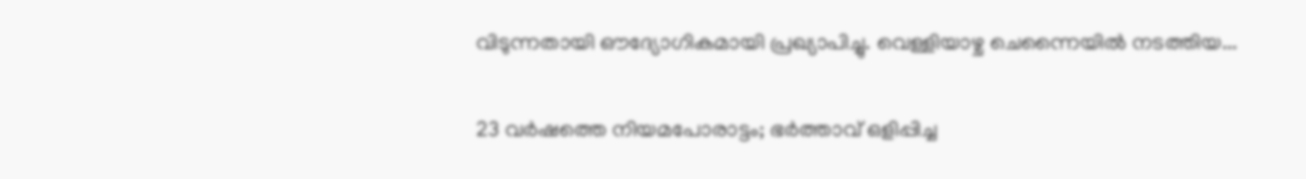വിടുന്നതായി ഔദ്യോഗികമായി പ്രഖ്യാപിച്ചു. വെള്ളിയാഴ്ച ചെന്നൈയിൽ നടത്തിയ...

23 വർഷത്തെ നിയമപോരാട്ടം; ഭർത്താവ് ഒളിപ്പിച്ച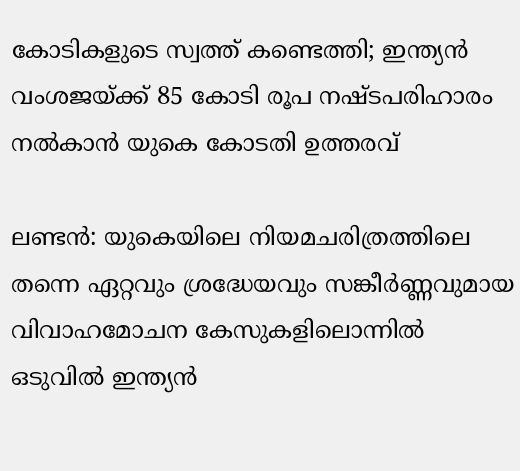കോടികളുടെ സ്വത്ത് കണ്ടെത്തി; ഇന്ത്യൻ വംശജയ്ക്ക് 85 കോടി രൂപ നഷ്ടപരിഹാരം നൽകാൻ യുകെ കോടതി ഉത്തരവ്

ലണ്ടൻ: യുകെയിലെ നിയമചരിത്രത്തിലെ തന്നെ ഏറ്റവും ശ്രദ്ധേയവും സങ്കീർണ്ണവുമായ വിവാഹമോചന കേസുകളിലൊന്നിൽ ഒടുവിൽ ഇന്ത്യൻ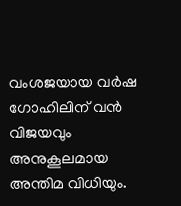വംശജയായ വർഷ ഗോഹിലിന് വൻ വിജയവും അനുകൂലമായ അന്തിമ വിധിയും.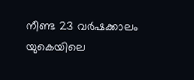നീണ്ട 23 വർഷക്കാലം യുകെയിലെ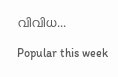വിവിധ...

Popular this week